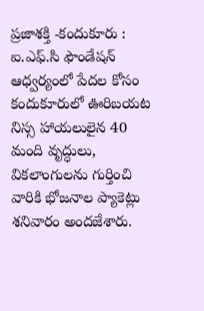ప్రజాశక్తి -కందుకూరు : ఐ.ఎఫ్.సి ఫౌండేషన్ ఆధ్వర్యంలో పేదల కోసం కందుకూరులో ఊరిబయట నిస్స హాయలులైన 40 మంది వృద్ధులు, వికలాంగులను గుర్తించి వారికి భోజనాల ప్యాకెట్లు శనివారం అందజేశారు.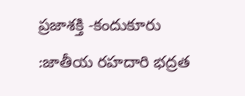ప్రజాశక్తి -కందుకూరు :జాతీయ రహదారి భద్రత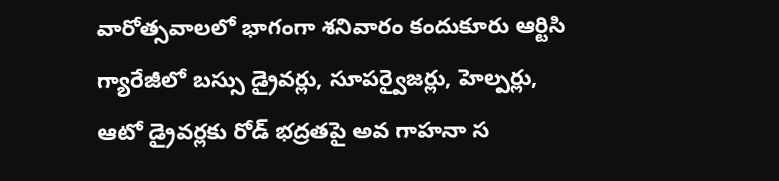వారోత్సవాలలో భాగంగా శనివారం కందుకూరు ఆర్టిసి గ్యారేజీలో బస్సు డ్రైవర్లు, సూపర్వైజర్లు, హెల్పర్లు, ఆటో డ్రైవర్లకు రోడ్ భద్రతపై అవ గాహనా స